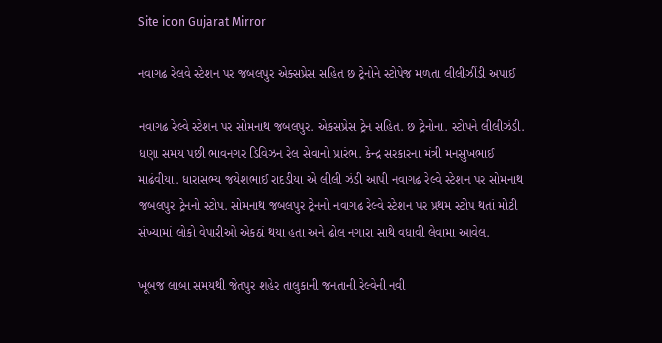Site icon Gujarat Mirror

નવાગઢ રેલવે સ્ટેશન પર જબલપુર એક્સપ્રેસ સહિત છ ટ્રેનોને સ્ટોપેજ મળતા લીલીઝીંડી અપાઈ

નવાગઢ રેલ્વે સ્ટેશન પર સોમનાથ જબલપુર. એકસપ્રેસ ટ્રેન સહિત. છ ટ્રેનોના. સ્ટોપને લીલીઝંડી. ધણા સમય પછી ભાવનગર ડિવિઝન રેલ સેવાનો પ્રારંભ. કેન્દ્ર સરકારના મંત્રી મનસુખભાઈ માઢંવીયા. ધારાસભ્ય જયેશભાઈ રાદડીયા એ લીલી ઝંડી આપી નવાગઢ રેલ્વે સ્ટેશન પર સોમનાથ જબલપુર ટ્રેનનો સ્ટોપ. સોમનાથ જબલપુર ટ્રેનનો નવાગઢ રેલ્વે સ્ટેશન પર પ્રથમ સ્ટોપ થતાં મોટી સંખ્યામાં લોકો વેપારીઓ એકઠાં થયા હતા અને ઢોલ નગારા સાથે વધાવી લેવામા આવેલ.

ખૂબજ લાબા સમયથી જેતપુર શહેર તાલુકાની જનતાની રેલ્વેની નવી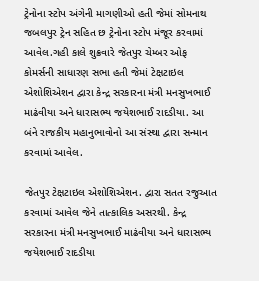ટ્રેનોના સ્ટોપ અંગેની માગણીઓ હતી જેમાં સોમનાથ જબલપુર ટ્રેન સહિત છ ટ્રેનોના સ્ટોપ મંજૂર કરવામાં આવેલ.ગહી કાલે શુક્રવારે જેતપુર ચેમ્બર ઓફ કોમર્સની સાધારણ સભા હતી જેમાં ટેક્ષટાઇલ એશોશિએશન દ્વારા કેન્દ્ર સરકારના મંત્રી મનસુખભાઈ માઢંવીયા અને ધારાસભ્ય જયેશભાઈ રાદડીયા. આ બંને રાજકીય મહાનુભાવોનો આ સંસ્થા દ્વારા સન્માન કરવામાં આવેલ.

જેતપુર ટેક્ષટાઇલ એશોશિએશન. દ્વારા સતત રજુઆત કરવામાં આવેલ જેને તાત્કાલિક અસરથી. કેન્દ્ર સરકારના મંત્રી મનસુખભાઈ માઢંવીયા અને ધારાસભ્ય જયેશભાઈ રાદડીયા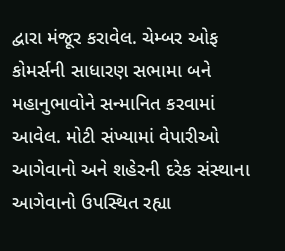દ્વારા મંજૂર કરાવેલ. ચેમ્બર ઓફ કોમર્સની સાધારણ સભામા બને મહાનુભાવોને સન્માનિત કરવામાં આવેલ. મોટી સંખ્યામાં વેપારીઓ આગેવાનો અને શહેરની દરેક સંસ્થાના આગેવાનો ઉપસ્થિત રહ્યા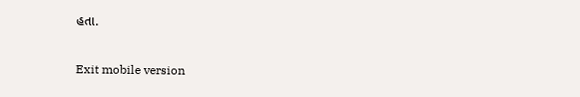હતા.

Exit mobile version